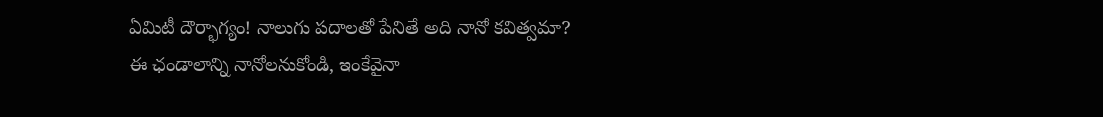ఏమిటీ దౌర్భాగ్యం! నాలుగు పదాలతో పేనితే అది నానో కవిత్వమా? ఈ ఛండాలాన్ని నానోలనుకోండి, ఇంకేవైనా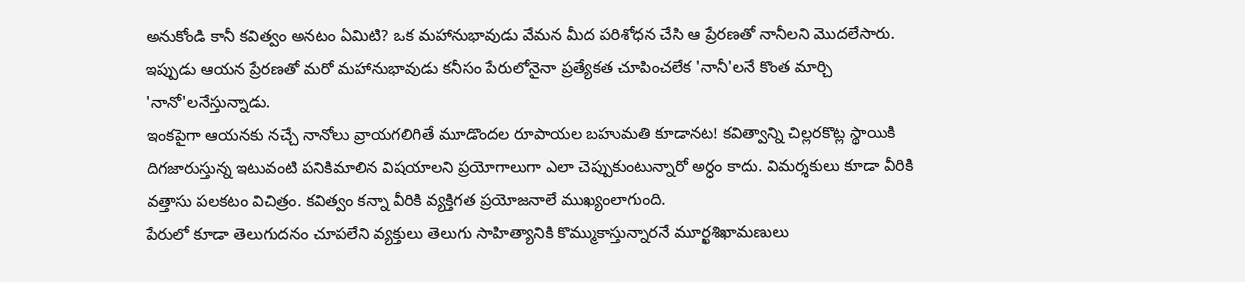అనుకోండి కానీ కవిత్వం అనటం ఏమిటి? ఒక మహానుభావుడు వేమన మీద పరిశోధన చేసి ఆ ప్రేరణతో నానీలని మొదలేసారు. ఇప్పుడు ఆయన ప్రేరణతో మరో మహానుభావుడు కనీసం పేరులోనైనా ప్రత్యేకత చూపించలేక 'నానీ'లనే కొంత మార్చి 'నానో'లనేస్తున్నాడు.
ఇంకపైగా ఆయనకు నచ్చే నానోలు వ్రాయగలిగితే మూడొందల రూపాయల బహుమతి కూడానట! కవిత్వాన్ని చిల్లరకొట్ల స్థాయికి దిగజారుస్తున్న ఇటువంటి పనికిమాలిన విషయాలని ప్రయోగాలుగా ఎలా చెప్పుకుంటున్నారో అర్ధం కాదు. విమర్శకులు కూడా వీరికి వత్తాసు పలకటం విచిత్రం. కవిత్వం కన్నా వీరికి వ్యక్తిగత ప్రయోజనాలే ముఖ్యంలాగుంది.
పేరులో కూడా తెలుగుదనం చూపలేని వ్యక్తులు తెలుగు సాహిత్యానికి కొమ్ముకాస్తున్నారనే మూర్ఖశిఖామణులు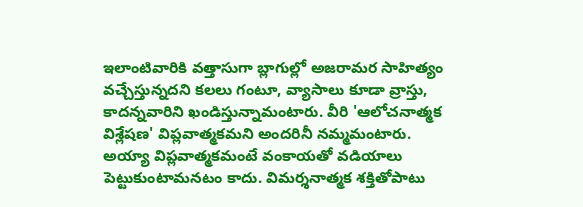ఇలాంటివారికి వత్తాసుగా బ్లాగుల్లో అజరామర సాహిత్యం వచ్చేస్తున్నదని కలలు గంటూ, వ్యాసాలు కూడా వ్రాస్తు, కాదన్నవారిని ఖండిస్తున్నామంటారు. వీరి 'ఆలోచనాత్మక విశ్లేషణ' విప్లవాత్మకమని అందరినీ నమ్మమంటారు.
అయ్యా విప్లవాత్మకమంటే వంకాయతో వడియాలు పెట్టుకుంటామనటం కాదు. విమర్శనాత్మక శక్తితోపాటు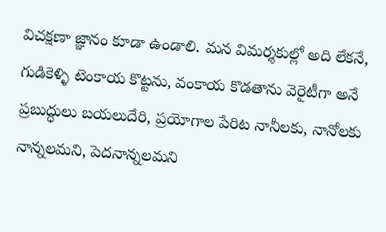విచక్షణా జ్ఞానం కూడా ఉండాలి. మన విమర్శకుల్లో అది లేకనే, గుడికెళ్ళి టెంకాయ కొట్టను, వంకాయ కొడతాను వెరైటీగా అనే ప్రబుద్ధులు బయలుదేరి, ప్రయోగాల పేరిట నానీలకు, నానోలకు నాన్నలమని, పెదనాన్నలమని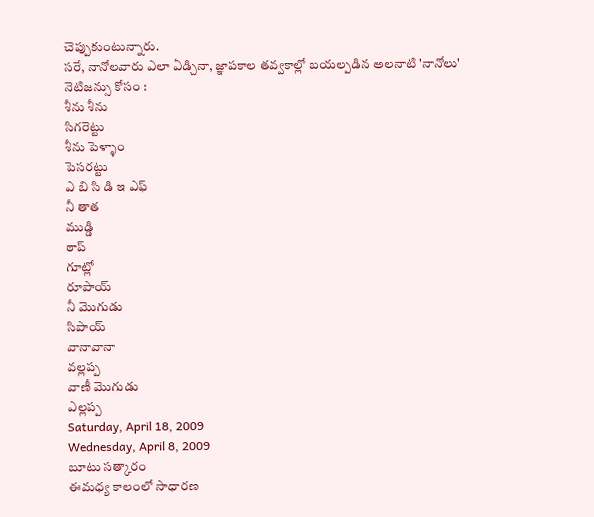చెప్పుకుంటున్నారు.
సరే, నానోలవారు ఎలా ఏడ్చినా, జ్ఞాపకాల తవ్వకాల్లో బయల్పడిన అలనాటి 'నానోలు' నెటిజన్సు కోసం :
శీను శీను
సిగరెట్టు
శీను పెళ్ళాం
పెసరట్టు
ఎ బి సి డి ఇ ఎఫ్
నీ తాత
ముడ్డి
ఠాప్
గూట్లో
రూపాయ్
నీ మొగుడు
సిపాయ్
వానావానా
వల్లప్ప
వాణీ మొగుడు
ఎల్లప్ప
Saturday, April 18, 2009
Wednesday, April 8, 2009
బూటు సత్కారం
ఈమధ్య కాలంలో సాధారణ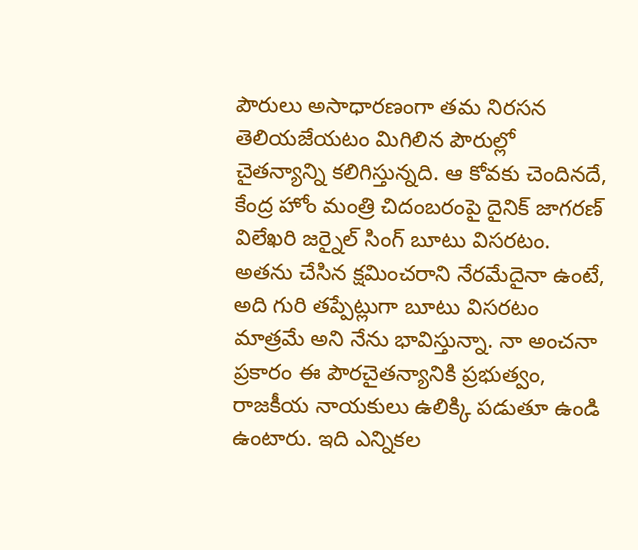పౌరులు అసాధారణంగా తమ నిరసన తెలియజేయటం మిగిలిన పౌరుల్లో చైతన్యాన్ని కలిగిస్తున్నది. ఆ కోవకు చెందినదే, కేంద్ర హోం మంత్రి చిదంబరంపై దైనిక్ జాగరణ్ విలేఖరి జర్నైల్ సింగ్ బూటు విసరటం. అతను చేసిన క్షమించరాని నేరమేదైనా ఉంటే, అది గురి తప్పేట్లుగా బూటు విసరటం మాత్రమే అని నేను భావిస్తున్నా. నా అంచనా ప్రకారం ఈ పౌరచైతన్యానికి ప్రభుత్వం, రాజకీయ నాయకులు ఉలిక్కి పడుతూ ఉండి ఉంటారు. ఇది ఎన్నికల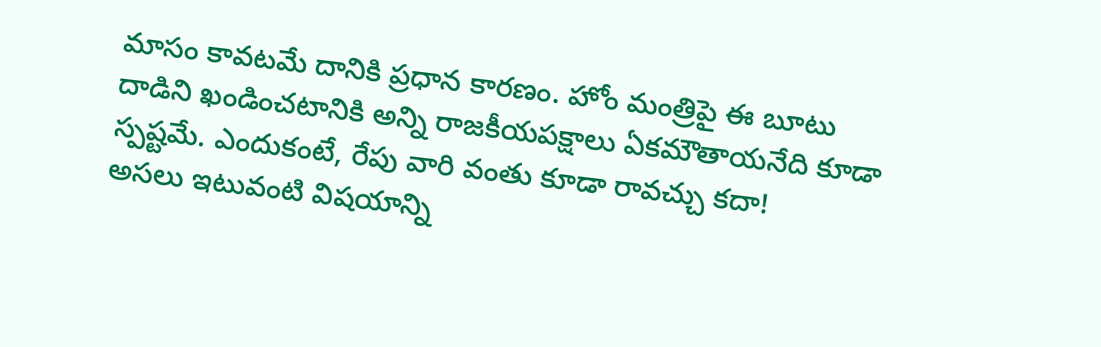మాసం కావటమే దానికి ప్రధాన కారణం. హోం మంత్రిపై ఈ బూటు దాడిని ఖండించటానికి అన్ని రాజకీయపక్షాలు ఏకమౌతాయనేది కూడా స్పష్టమే. ఎందుకంటే, రేపు వారి వంతు కూడా రావచ్చు కదా!
అసలు ఇటువంటి విషయాన్ని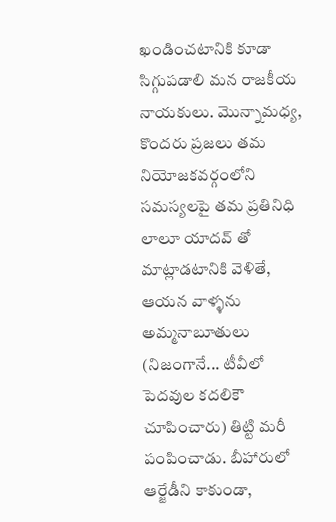ఖండించటానికి కూడా సిగ్గుపడాలి మన రాజకీయ నాయకులు. మొన్నామధ్య, కొందరు ప్రజలు తమ నియోజకవర్గంలోని సమస్యలపై తమ ప్రతినిధి లాలూ యాదవ్ తో మాట్లాడటానికి వెళితే, ఆయన వాళ్ళను అమ్మనాబూతులు (నిజంగానే... టీవీలో పెదవుల కదలికౌ చూపించారు) తిట్టి మరీ పంపించాడు. బీహారులో ఆర్జేడీని కాకుండా,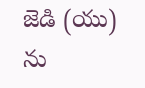జెడి (యు) ను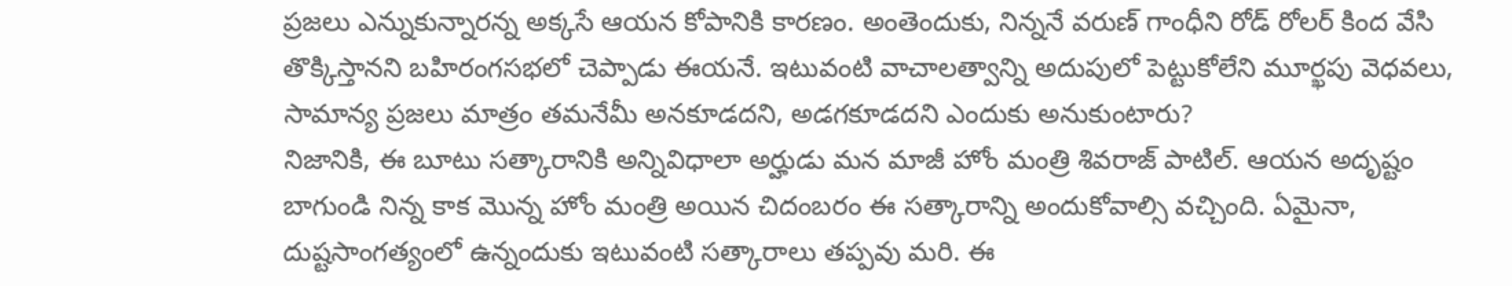ప్రజలు ఎన్నుకున్నారన్న అక్కసే ఆయన కోపానికి కారణం. అంతెందుకు, నిన్ననే వరుణ్ గాంధీని రోడ్ రోలర్ కింద వేసి తొక్కిస్తానని బహిరంగసభలో చెప్పాడు ఈయనే. ఇటువంటి వాచాలత్వాన్ని అదుపులో పెట్టుకోలేని మూర్ఖపు వెధవలు, సామాన్య ప్రజలు మాత్రం తమనేమీ అనకూడదని, అడగకూడదని ఎందుకు అనుకుంటారు?
నిజానికి, ఈ బూటు సత్కారానికి అన్నివిధాలా అర్హుడు మన మాజీ హోం మంత్రి శివరాజ్ పాటిల్. ఆయన అదృష్టం బాగుండి నిన్న కాక మొన్న హోం మంత్రి అయిన చిదంబరం ఈ సత్కారాన్ని అందుకోవాల్సి వచ్చింది. ఏమైనా, దుష్టసాంగత్యంలో ఉన్నందుకు ఇటువంటి సత్కారాలు తప్పవు మరి. ఈ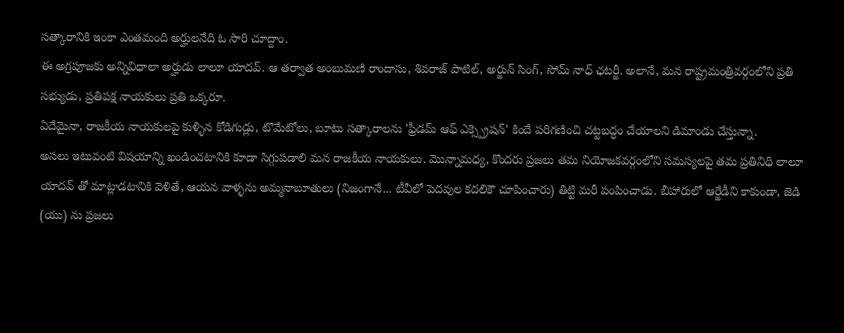సత్కారానికి ఇంకా ఎంతమంది అర్హులనేది ఓ సారి చూద్దాం.
ఈ అగ్రపూజకు అన్నివిధాలా అర్హుడు లాలూ యాదవ్. ఆ తర్వాత అంబుమణి రాందాసు, శివరాజ్ పాటిల్, అర్జున్ సింగ్, సోమ్ నాధ్ ఛటర్జీ. అలానే, మన రాష్ట్రమంత్రివర్గంలోని ప్రతి సభ్యుడు, ప్రతిపక్ష నాయకులు ప్రతి ఒక్కరూ.
ఏదేమైనా, రాజకీయ నాయకులపై కుళ్ళిన కోడిగుడ్లు, టొమేటోలు, బూటు సత్కారాలను 'ఫ్రీడమ్ ఆఫ్ ఎక్స్ప్రెషన్' కిందే పరిగణించి చట్టబద్ధం చేయాలని డిమాండు చేస్తున్నా.
అసలు ఇటువంటి విషయాన్ని ఖండించటానికి కూడా సిగ్గుపడాలి మన రాజకీయ నాయకులు. మొన్నామధ్య, కొందరు ప్రజలు తమ నియోజకవర్గంలోని సమస్యలపై తమ ప్రతినిధి లాలూ యాదవ్ తో మాట్లాడటానికి వెళితే, ఆయన వాళ్ళను అమ్మనాబూతులు (నిజంగానే... టీవీలో పెదవుల కదలికౌ చూపించారు) తిట్టి మరీ పంపించాడు. బీహారులో ఆర్జేడీని కాకుండా, జెడి (యు) ను ప్రజలు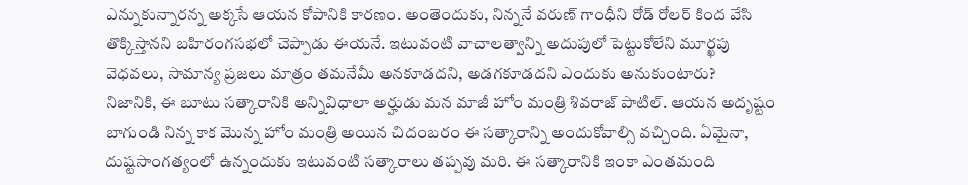ఎన్నుకున్నారన్న అక్కసే ఆయన కోపానికి కారణం. అంతెందుకు, నిన్ననే వరుణ్ గాంధీని రోడ్ రోలర్ కింద వేసి తొక్కిస్తానని బహిరంగసభలో చెప్పాడు ఈయనే. ఇటువంటి వాచాలత్వాన్ని అదుపులో పెట్టుకోలేని మూర్ఖపు వెధవలు, సామాన్య ప్రజలు మాత్రం తమనేమీ అనకూడదని, అడగకూడదని ఎందుకు అనుకుంటారు?
నిజానికి, ఈ బూటు సత్కారానికి అన్నివిధాలా అర్హుడు మన మాజీ హోం మంత్రి శివరాజ్ పాటిల్. ఆయన అదృష్టం బాగుండి నిన్న కాక మొన్న హోం మంత్రి అయిన చిదంబరం ఈ సత్కారాన్ని అందుకోవాల్సి వచ్చింది. ఏమైనా, దుష్టసాంగత్యంలో ఉన్నందుకు ఇటువంటి సత్కారాలు తప్పవు మరి. ఈ సత్కారానికి ఇంకా ఎంతమంది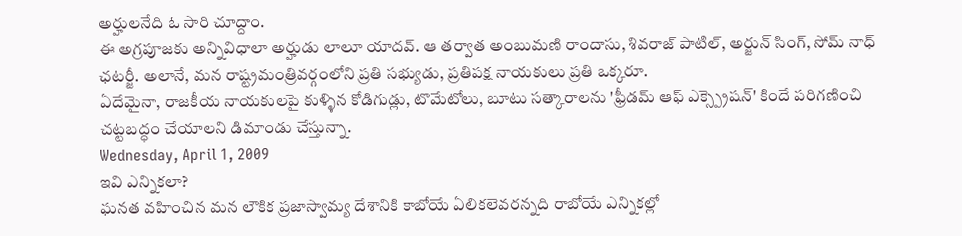అర్హులనేది ఓ సారి చూద్దాం.
ఈ అగ్రపూజకు అన్నివిధాలా అర్హుడు లాలూ యాదవ్. ఆ తర్వాత అంబుమణి రాందాసు, శివరాజ్ పాటిల్, అర్జున్ సింగ్, సోమ్ నాధ్ ఛటర్జీ. అలానే, మన రాష్ట్రమంత్రివర్గంలోని ప్రతి సభ్యుడు, ప్రతిపక్ష నాయకులు ప్రతి ఒక్కరూ.
ఏదేమైనా, రాజకీయ నాయకులపై కుళ్ళిన కోడిగుడ్లు, టొమేటోలు, బూటు సత్కారాలను 'ఫ్రీడమ్ ఆఫ్ ఎక్స్ప్రెషన్' కిందే పరిగణించి చట్టబద్ధం చేయాలని డిమాండు చేస్తున్నా.
Wednesday, April 1, 2009
ఇవి ఎన్నికలా?
ఘనత వహించిన మన లౌకిక ప్రజాస్వామ్య దేశానికి కాబోయే ఏలికలెవరన్నది రాబోయే ఎన్నికల్లో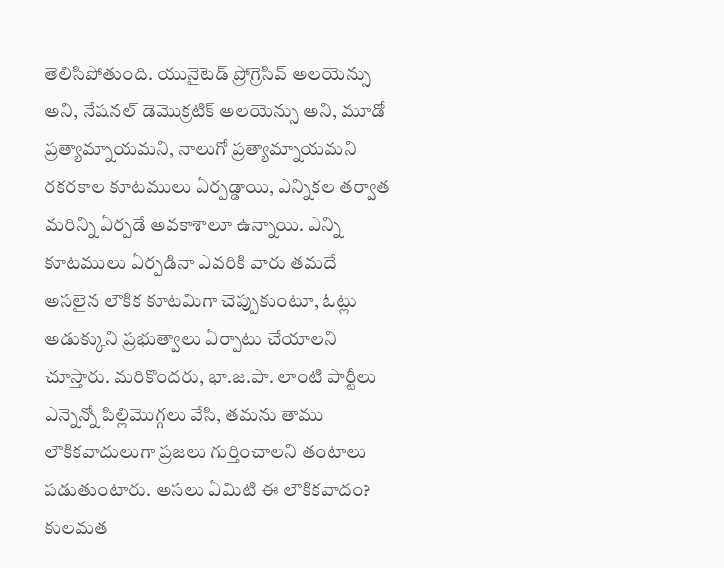తెలిసిపోతుంది. యునైటెడ్ ప్రోగ్రెసివ్ అలయెన్సు అని, నేషనల్ డెమొక్రటిక్ అలయెన్సు అని, మూడో ప్రత్యామ్నాయమని, నాలుగో ప్రత్యామ్నాయమని రకరకాల కూటములు ఏర్పడ్డాయి, ఎన్నికల తర్వాత మరిన్ని ఏర్పడే అవకాశాలూ ఉన్నాయి. ఎన్ని కూటములు ఏర్పడినా ఎవరికి వారు తమదే అసలైన లౌకిక కూటమిగా చెప్పుకుంటూ, ఓట్లు అడుక్కుని ప్రభుత్వాలు ఏర్పాటు చేయాలని చూస్తారు. మరికొందరు, భా.జ.పా. లాంటి పార్టీలు ఎన్నెన్నో పిల్లిమొగ్గలు వేసి, తమను తాము లౌకికవాదులుగా ప్రజలు గుర్తించాలని తంటాలు పడుతుంటారు. అసలు ఏమిటి ఈ లౌకికవాదం?
కులమత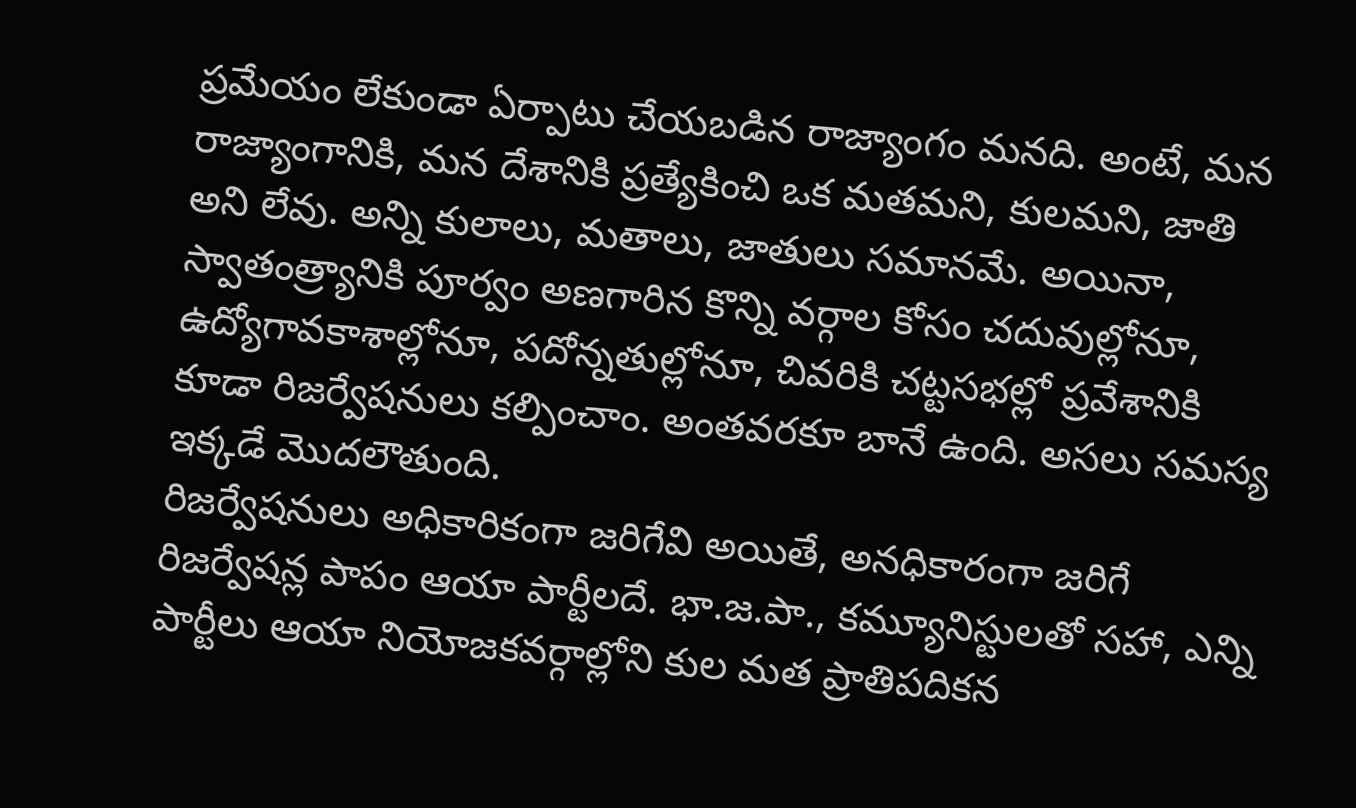ప్రమేయం లేకుండా ఏర్పాటు చేయబడిన రాజ్యాంగం మనది. అంటే, మన రాజ్యాంగానికి, మన దేశానికి ప్రత్యేకించి ఒక మతమని, కులమని, జాతి అని లేవు. అన్ని కులాలు, మతాలు, జాతులు సమానమే. అయినా, స్వాతంత్ర్యానికి పూర్వం అణగారిన కొన్ని వర్గాల కోసం చదువుల్లోనూ, ఉద్యోగావకాశాల్లోనూ, పదోన్నతుల్లోనూ, చివరికి చట్టసభల్లో ప్రవేశానికి కూడా రిజర్వేషనులు కల్పించాం. అంతవరకూ బానే ఉంది. అసలు సమస్య ఇక్కడే మొదలౌతుంది.
రిజర్వేషనులు అధికారికంగా జరిగేవి అయితే, అనధికారంగా జరిగే రిజర్వేషన్ల పాపం ఆయా పార్టీలదే. భా.జ.పా., కమ్యూనిస్టులతో సహా, ఎన్ని పార్టీలు ఆయా నియోజకవర్గాల్లోని కుల మత ప్రాతిపదికన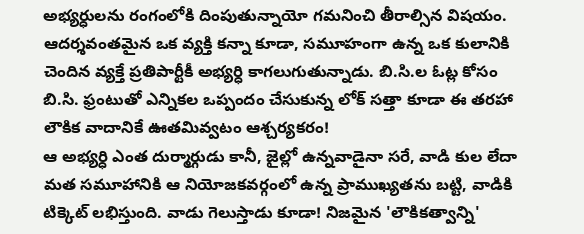అభ్యర్ధులను రంగంలోకి దింపుతున్నాయో గమనించి తీరాల్సిన విషయం. ఆదర్శవంతమైన ఒక వ్యక్తి కన్నా కూడా, సమూహంగా ఉన్న ఒక కులానికి చెందిన వ్యక్తే ప్రతిపార్టీకీ అభ్యర్ధి కాగలుగుతున్నాడు. బి.సి.ల ఓట్ల కోసం బి.సి. ఫ్రంటుతో ఎన్నికల ఒప్పందం చేసుకున్న లోక్ సత్తా కూడా ఈ తరహా లౌకిక వాదానికే ఊతమివ్వటం ఆశ్చర్యకరం!
ఆ అభ్యర్ధి ఎంత దుర్మార్గుడు కానీ, జైల్లో ఉన్నవాడైనా సరే, వాడి కుల లేదా మత సమూహానికి ఆ నియోజకవర్గంలో ఉన్న ప్రాముఖ్యతను బట్టి, వాడికి టిక్కెట్ లభిస్తుంది. వాడు గెలుస్తాడు కూడా! నిజమైన 'లౌకికత్వాన్ని'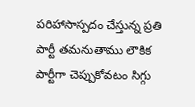పరిహాసాస్పదం చేస్తున్న ప్రతి పార్టీ తమనుతాము లౌకిక పార్టీగా చెప్పుకోవటం సిగ్గు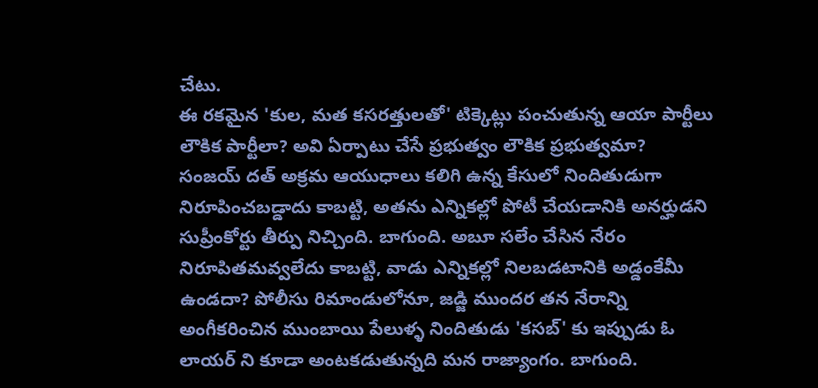చేటు.
ఈ రకమైన 'కుల, మత కసరత్తులతో' టిక్కెట్లు పంచుతున్న ఆయా పార్టీలు లౌకిక పార్టీలా? అవి ఏర్పాటు చేసే ప్రభుత్వం లౌకిక ప్రభుత్వమా?
సంజయ్ దత్ అక్రమ ఆయుధాలు కలిగి ఉన్న కేసులో నిందితుడుగా నిరూపించబడ్డాదు కాబట్టి, అతను ఎన్నికల్లో పోటీ చేయడానికి అనర్హుడని సుప్రీంకోర్టు తీర్పు నిచ్చింది. బాగుంది. అబూ సలేం చేసిన నేరం నిరూపితమవ్వలేదు కాబట్టి, వాడు ఎన్నికల్లో నిలబడటానికి అడ్డంకేమీ ఉండదా? పోలీసు రిమాండులోనూ, జడ్జి ముందర తన నేరాన్ని అంగీకరించిన ముంబాయి పేలుళ్ళ నిందితుడు 'కసబ్' కు ఇప్పుడు ఓ లాయర్ ని కూడా అంటకడుతున్నది మన రాజ్యాంగం. బాగుంది.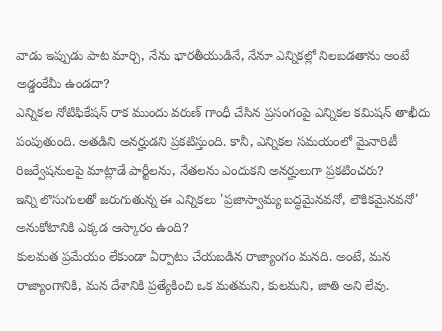వాడు ఇప్పుడు పాట మార్చి, నేను భారతీయుడినే, నేనూ ఎన్నికల్లో నిలబడతాను అంటే అడ్డంకేమీ ఉండదా?
ఎన్నికల నోటిఫికేషన్ రాక ముందు వరుణ్ గాంధీ చేసిన ప్రసంగంపై ఎన్నికల కమిషన్ తాఖీదు పంపుతుంది. అతడిని అనర్హుడని ప్రకటిస్తుంది. కానీ, ఎన్నికల సమయంలో మైనారిటీ రిజర్వేషనులపై మాట్లాడే పార్టీలను, నేతలను ఎందుకని అనర్హులుగా ప్రకటించరు?
ఇన్ని లొసుగులతో జరుగుతున్న ఈ ఎన్నికలు 'ప్రజాస్వామ్య బద్ధమైనవనో, లౌకికమైనవనో' అనుకోటానికి ఎక్కడ ఆస్కారం ఉంది?
కులమత ప్రమేయం లేకుండా ఏర్పాటు చేయబడిన రాజ్యాంగం మనది. అంటే, మన రాజ్యాంగానికి, మన దేశానికి ప్రత్యేకించి ఒక మతమని, కులమని, జాతి అని లేవు.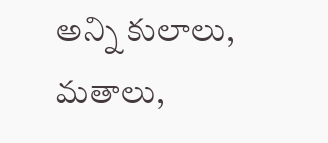అన్ని కులాలు, మతాలు,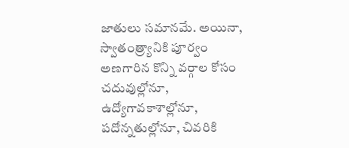జాతులు సమానమే. అయినా, స్వాతంత్ర్యానికి పూర్వం అణగారిన కొన్ని వర్గాల కోసం చదువుల్లోనూ, ఉద్యోగావకాశాల్లోనూ, పదోన్నతుల్లోనూ, చివరికి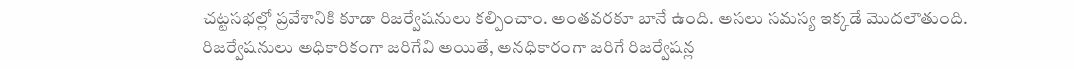చట్టసభల్లో ప్రవేశానికి కూడా రిజర్వేషనులు కల్పించాం. అంతవరకూ బానే ఉంది. అసలు సమస్య ఇక్కడే మొదలౌతుంది.
రిజర్వేషనులు అధికారికంగా జరిగేవి అయితే, అనధికారంగా జరిగే రిజర్వేషన్ల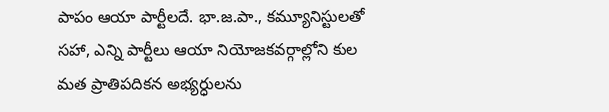పాపం ఆయా పార్టీలదే. భా.జ.పా., కమ్యూనిస్టులతో సహా, ఎన్ని పార్టీలు ఆయా నియోజకవర్గాల్లోని కుల మత ప్రాతిపదికన అభ్యర్ధులను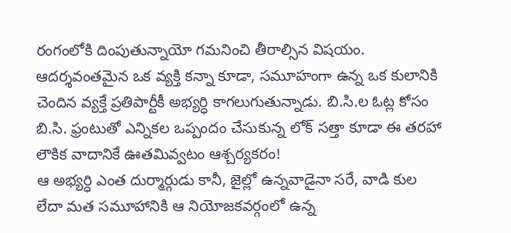రంగంలోకి దింపుతున్నాయో గమనించి తీరాల్సిన విషయం. ఆదర్శవంతమైన ఒక వ్యక్తి కన్నా కూడా, సమూహంగా ఉన్న ఒక కులానికి చెందిన వ్యక్తే ప్రతిపార్టీకీ అభ్యర్ధి కాగలుగుతున్నాడు. బి.సి.ల ఓట్ల కోసం బి.సి. ఫ్రంటుతో ఎన్నికల ఒప్పందం చేసుకున్న లోక్ సత్తా కూడా ఈ తరహా లౌకిక వాదానికే ఊతమివ్వటం ఆశ్చర్యకరం!
ఆ అభ్యర్ధి ఎంత దుర్మార్గుడు కానీ, జైల్లో ఉన్నవాడైనా సరే, వాడి కుల లేదా మత సమూహానికి ఆ నియోజకవర్గంలో ఉన్న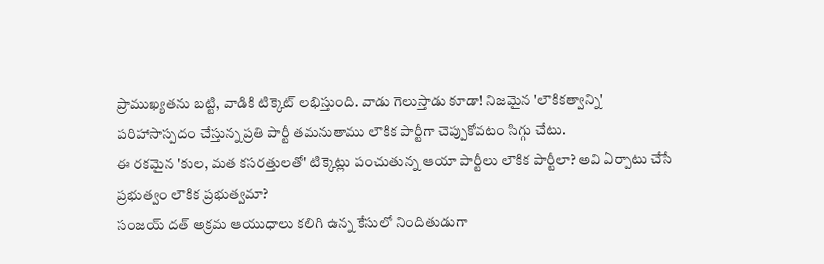ప్రాముఖ్యతను బట్టి, వాడికి టిక్కెట్ లభిస్తుంది. వాడు గెలుస్తాడు కూడా! నిజమైన 'లౌకికత్వాన్ని' పరిహాసాస్పదం చేస్తున్న ప్రతి పార్టీ తమనుతాము లౌకిక పార్టీగా చెప్పుకోవటం సిగ్గు చేటు.
ఈ రకమైన 'కుల, మత కసరత్తులతో' టిక్కెట్లు పంచుతున్న ఆయా పార్టీలు లౌకిక పార్టీలా? అవి ఏర్పాటు చేసే ప్రభుత్వం లౌకిక ప్రభుత్వమా?
సంజయ్ దత్ అక్రమ ఆయుధాలు కలిగి ఉన్న కేసులో నిందితుడుగా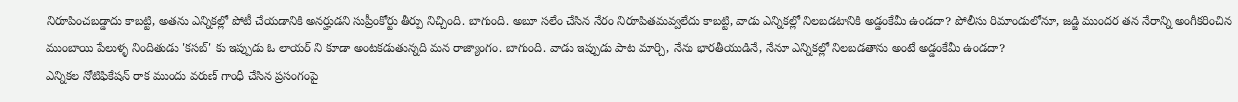నిరూపించబడ్డాదు కాబట్టి, అతను ఎన్నికల్లో పోటీ చేయడానికి అనర్హుడని సుప్రీంకోర్టు తీర్పు నిచ్చింది. బాగుంది. అబూ సలేం చేసిన నేరం నిరూపితమవ్వలేదు కాబట్టి, వాడు ఎన్నికల్లో నిలబడటానికి అడ్డంకేమీ ఉండదా? పోలీసు రిమాండులోనూ, జడ్జి ముందర తన నేరాన్ని అంగీకరించిన ముంబాయి పేలుళ్ళ నిందితుడు 'కసబ్' కు ఇప్పుడు ఓ లాయర్ ని కూడా అంటకడుతున్నది మన రాజ్యాంగం. బాగుంది. వాడు ఇప్పుడు పాట మార్చి, నేను భారతీయుడినే, నేనూ ఎన్నికల్లో నిలబడతాను అంటే అడ్డంకేమీ ఉండదా?
ఎన్నికల నోటిఫికేషన్ రాక ముందు వరుణ్ గాంధీ చేసిన ప్రసంగంపై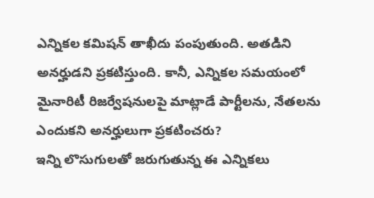ఎన్నికల కమిషన్ తాఖీదు పంపుతుంది. అతడిని అనర్హుడని ప్రకటిస్తుంది. కానీ, ఎన్నికల సమయంలో మైనారిటీ రిజర్వేషనులపై మాట్లాడే పార్టీలను, నేతలను ఎందుకని అనర్హులుగా ప్రకటించరు?
ఇన్ని లొసుగులతో జరుగుతున్న ఈ ఎన్నికలు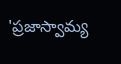'ప్రజాస్వామ్య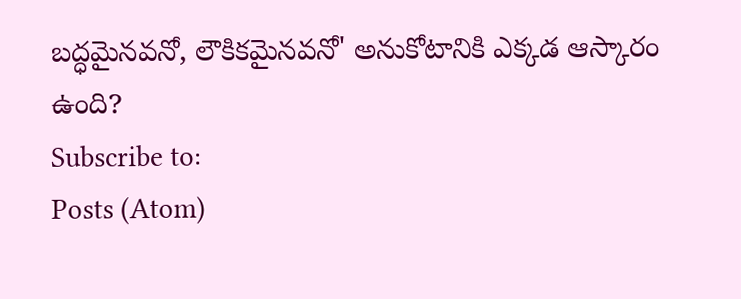బద్ధమైనవనో, లౌకికమైనవనో' అనుకోటానికి ఎక్కడ ఆస్కారం ఉంది?
Subscribe to:
Posts (Atom)